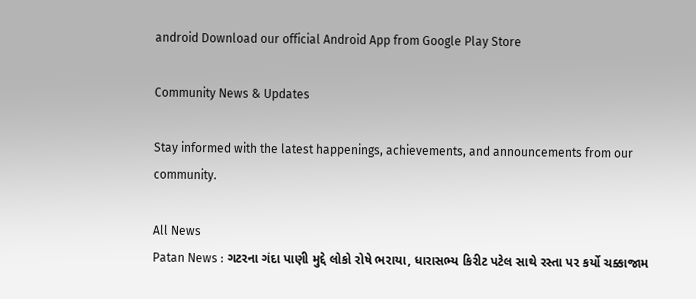android Download our official Android App from Google Play Store

Community News & Updates

Stay informed with the latest happenings, achievements, and announcements from our community.

All News
Patan News : ગટરના ગંદા પાણી મુદ્દે લોકો રોષે ભરાયા, ધારાસભ્ય કિરીટ પટેલ સાથે રસ્તા પર કર્યો ચક્કાજામ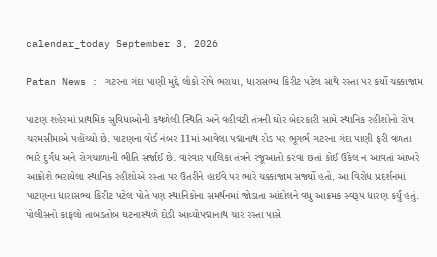calendar_today September 3, 2026

Patan News : ગટરના ગંદા પાણી મુદ્દે લોકો રોષે ભરાયા, ધારાસભ્ય કિરીટ પટેલ સાથે રસ્તા પર કર્યો ચક્કાજામ

પાટણ શહેરમાં પ્રાથમિક સુવિધાઓની કથળેલી સ્થિતિ અને વહીવટી તંત્રની ઘોર બેદરકારી સામે સ્થાનિક રહીશોનો રોષ ચરમસીમાએ પહોંચ્યો છે. પાટણના વોર્ડ નંબર 11માં આવેલા પદ્માનાથ રોડ પર ભૂગર્ભ ગટરના ગંદા પાણી ફરી વળતા ભારે દુર્ગંધ અને રોગચાળાની ભીતિ સર્જાઈ છે. વારંવાર પાલિકા તંત્રને રજૂઆતો કરવા છતાં કોઈ ઉકેલ ન આવતાં આખરે આક્રોશે ભરાયેલા સ્થાનિક રહીશોએ રસ્તા પર ઉતરીને હાઈવે પર ભારે ચક્કાજામ સર્જ્યો હતો. આ વિરોધ પ્રદર્શનમાં પાટણના ધારાસભ્ય કિરીટ પટેલ પોતે પણ સ્થાનિકોના સમર્થનમાં જોડાતા આંદોલને વધુ આક્રમક સ્વરૂપ ધારણ કર્યું હતું. પોલીસનો કાફલો તાબડતોબ ઘટનાસ્થળે દોડી આવ્યોપદ્માનાથ ચાર રસ્તા પાસે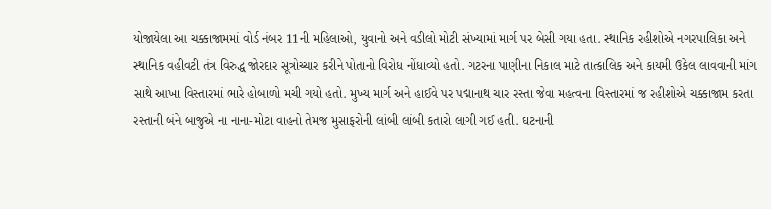યોજાયેલા આ ચક્કાજામમાં વોર્ડ નંબર 11ની મહિલાઓ, યુવાનો અને વડીલો મોટી સંખ્યામાં માર્ગ પર બેસી ગયા હતા. સ્થાનિક રહીશોએ નગરપાલિકા અને સ્થાનિક વહીવટી તંત્ર વિરુદ્ધ જોરદાર સૂત્રોચ્ચાર કરીને પોતાનો વિરોધ નોંધાવ્યો હતો. ગટરના પાણીના નિકાલ માટે તાત્કાલિક અને કાયમી ઉકેલ લાવવાની માંગ સાથે આખા વિસ્તારમાં ભારે હોબાળો મચી ગયો હતો. મુખ્ય માર્ગ અને હાઈવે પર પદ્માનાથ ચાર રસ્તા જેવા મહત્વના વિસ્તારમાં જ રહીશોએ ચક્કાજામ કરતા રસ્તાની બંને બાજુએ ના નાના-મોટા વાહનો તેમજ મુસાફરોની લાંબી લાંબી કતારો લાગી ગઈ હતી. ઘટનાની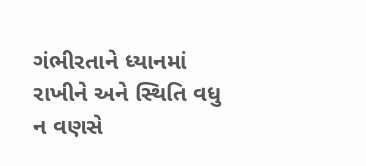ગંભીરતાને ધ્યાનમાં રાખીને અને સ્થિતિ વધુ ન વણસે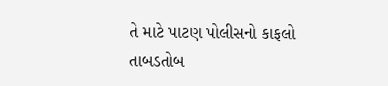તે માટે પાટણ પોલીસનો કાફલો તાબડતોબ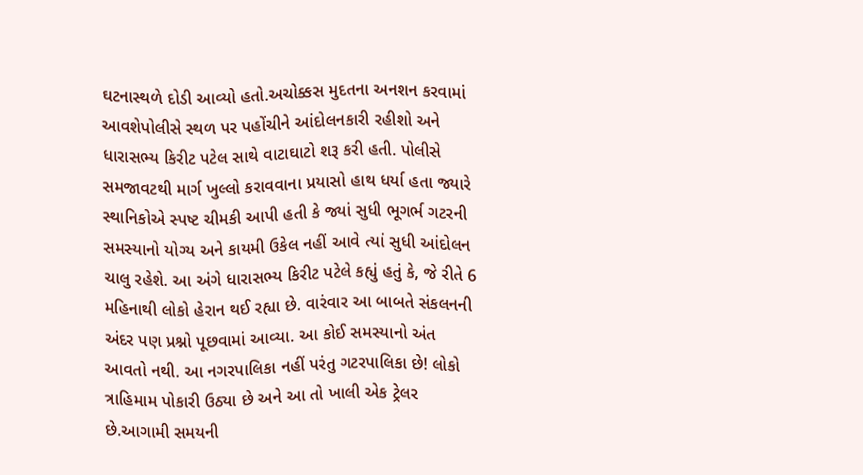ઘટનાસ્થળે દોડી આવ્યો હતો.અચોક્કસ મુદતના અનશન કરવામાં આવશેપોલીસે સ્થળ પર પહોંચીને આંદોલનકારી રહીશો અને ધારાસભ્ય કિરીટ પટેલ સાથે વાટાઘાટો શરૂ કરી હતી. પોલીસે સમજાવટથી માર્ગ ખુલ્લો કરાવવાના પ્રયાસો હાથ ધર્યા હતા જ્યારે સ્થાનિકોએ સ્પષ્ટ ચીમકી આપી હતી કે જ્યાં સુધી ભૂગર્ભ ગટરની સમસ્યાનો યોગ્ય અને કાયમી ઉકેલ નહીં આવે ત્યાં સુધી આંદોલન ચાલુ રહેશે. આ અંગે ધારાસભ્ય કિરીટ પટેલે કહ્યું હતું કે, જે રીતે 6 મહિનાથી લોકો હેરાન થઈ રહ્યા છે. વારંવાર આ બાબતે સંકલનની અંદર પણ પ્રશ્નો પૂછવામાં આવ્યા. આ કોઈ સમસ્યાનો અંત આવતો નથી. આ નગરપાલિકા નહીં પરંતુ ગટરપાલિકા છે! લોકો ત્રાહિમામ પોકારી ઉઠ્યા છે અને આ તો ખાલી એક ટ્રેલર છે.આગામી સમયની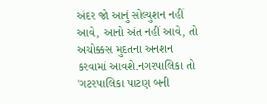અંદર જો આનું સોલ્યુશન નહીં આવે, આનો અંત નહીં આવે, તો અચોક્કસ મુદતના અનશન કરવામાં આવશે.નગરપાલિકા તો 'ગટરપાલિકા પાટણ બની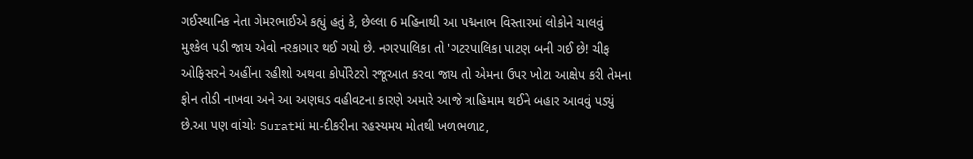ગઈસ્થાનિક નેતા ગેમરભાઈએ કહ્યું હતું કે, છેલ્લા 6 મહિનાથી આ પદ્મનાભ વિસ્તારમાં લોકોને ચાલવું મુશ્કેલ પડી જાય એવો નરકાગાર થઈ ગયો છે. નગરપાલિકા તો 'ગટરપાલિકા પાટણ બની ગઈ છે! ચીફ ઓફિસરને અહીંના રહીશો અથવા કોર્પોરેટરો રજૂઆત કરવા જાય તો એમના ઉપર ખોટા આક્ષેપ કરી તેમના ફોન તોડી નાખવા અને આ અણઘડ વહીવટના કારણે અમારે આજે ત્રાહિમામ થઈને બહાર આવવું પડ્યું છે.આ પણ વાંચોઃ Suratમાં મા-દીકરીના રહસ્યમય મોતથી ખળભળાટ,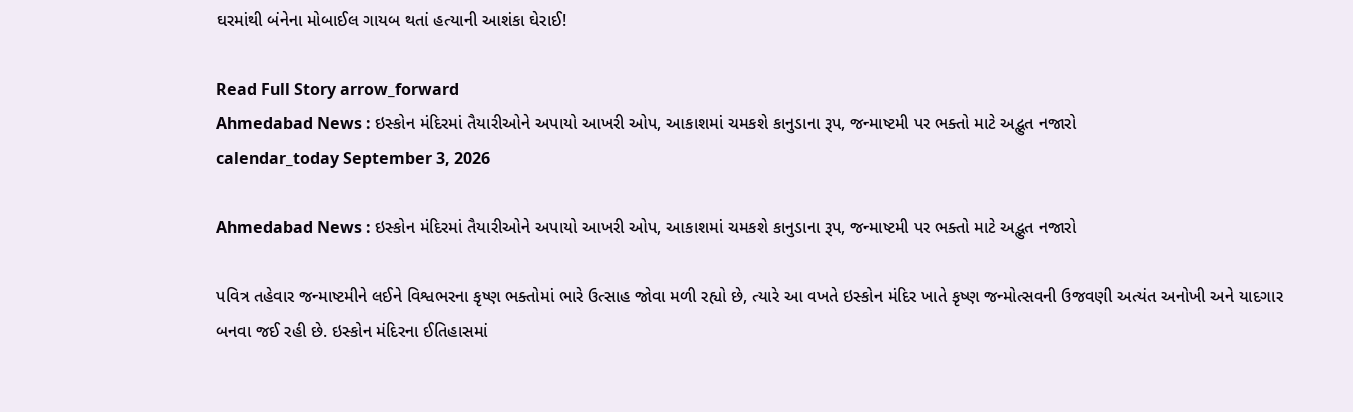ઘરમાંથી બંનેના મોબાઈલ ગાયબ થતાં હત્યાની આશંકા ઘેરાઈ!

Read Full Story arrow_forward
Ahmedabad News : ઇસ્કોન મંદિરમાં તૈયારીઓને અપાયો આખરી ઓપ, આકાશમાં ચમકશે કાનુડાના રૂપ, જન્માષ્ટમી પર ભક્તો માટે અદ્ભુત નજારો
calendar_today September 3, 2026

Ahmedabad News : ઇસ્કોન મંદિરમાં તૈયારીઓને અપાયો આખરી ઓપ, આકાશમાં ચમકશે કાનુડાના રૂપ, જન્માષ્ટમી પર ભક્તો માટે અદ્ભુત નજારો

પવિત્ર તહેવાર જન્માષ્ટમીને લઈને વિશ્વભરના કૃષ્ણ ભક્તોમાં ભારે ઉત્સાહ જોવા મળી રહ્યો છે, ત્યારે આ વખતે ઇસ્કોન મંદિર ખાતે કૃષ્ણ જન્મોત્સવની ઉજવણી અત્યંત અનોખી અને યાદગાર બનવા જઈ રહી છે. ઇસ્કોન મંદિરના ઈતિહાસમાં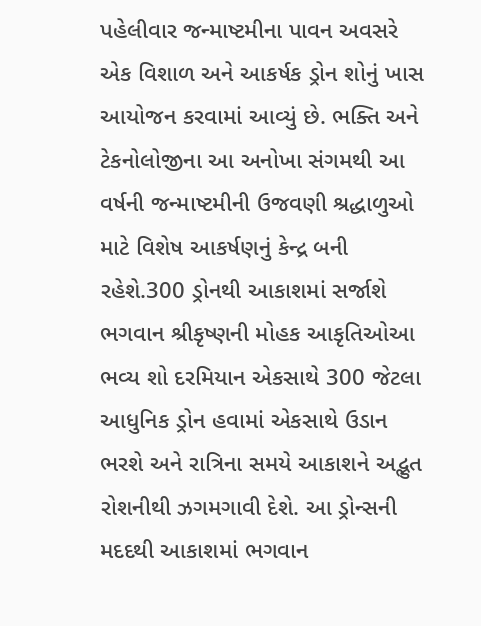પહેલીવાર જન્માષ્ટમીના પાવન અવસરે એક વિશાળ અને આકર્ષક ડ્રોન શોનું ખાસ આયોજન કરવામાં આવ્યું છે. ભક્તિ અને ટેકનોલોજીના આ અનોખા સંગમથી આ વર્ષની જન્માષ્ટમીની ઉજવણી શ્રદ્ધાળુઓ માટે વિશેષ આકર્ષણનું કેન્દ્ર બની રહેશે.300 ડ્રોનથી આકાશમાં સર્જાશે ભગવાન શ્રીકૃષ્ણની મોહક આકૃતિઓઆ ભવ્ય શો દરમિયાન એકસાથે 300 જેટલા આધુનિક ડ્રોન હવામાં એકસાથે ઉડાન ભરશે અને રાત્રિના સમયે આકાશને અદ્ભુત રોશનીથી ઝગમગાવી દેશે. આ ડ્રોન્સની મદદથી આકાશમાં ભગવાન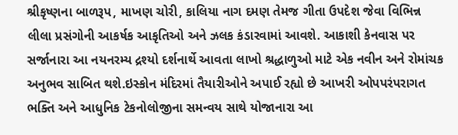શ્રીકૃષ્ણના બાળરૂપ, માખણ ચોરી, કાલિયા નાગ દમણ તેમજ ગીતા ઉપદેશ જેવા વિભિન્ન લીલા પ્રસંગોની આકર્ષક આકૃતિઓ અને ઝલક કંડારવામાં આવશે. આકાશી કેનવાસ પર સર્જાનારા આ નયનરમ્ય દ્રશ્યો દર્શનાર્થે આવતા લાખો શ્રદ્ધાળુઓ માટે એક નવીન અને રોમાંચક અનુભવ સાબિત થશે.ઇસ્કોન મંદિરમાં તૈયારીઓને અપાઈ રહ્યો છે આખરી ઓપપરંપરાગત ભક્તિ અને આધુનિક ટેકનોલોજીના સમન્વય સાથે યોજાનારા આ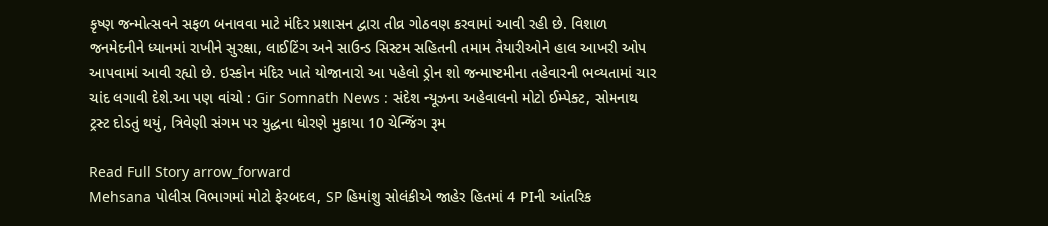કૃષ્ણ જન્મોત્સવને સફળ બનાવવા માટે મંદિર પ્રશાસન દ્વારા તીવ્ર ગોઠવણ કરવામાં આવી રહી છે. વિશાળ જનમેદનીને ધ્યાનમાં રાખીને સુરક્ષા, લાઈટિંગ અને સાઉન્ડ સિસ્ટમ સહિતની તમામ તૈયારીઓને હાલ આખરી ઓપ આપવામાં આવી રહ્યો છે. ઇસ્કોન મંદિર ખાતે યોજાનારો આ પહેલો ડ્રોન શો જન્માષ્ટમીના તહેવારની ભવ્યતામાં ચાર ચાંદ લગાવી દેશે.આ પણ વાંચો : Gir Somnath News : સંદેશ ન્યૂઝના અહેવાલનો મોટો ઈમ્પેક્ટ, સોમનાથ ટ્રસ્ટ દોડતું થયું, ત્રિવેણી સંગમ પર યુદ્ધના ધોરણે મુકાયા 10 ચેન્જિંગ રૂમ

Read Full Story arrow_forward
Mehsana પોલીસ વિભાગમાં મોટો ફેરબદલ, SP હિમાંશુ સોલંકીએ જાહેર હિતમાં 4 PIની આંતરિક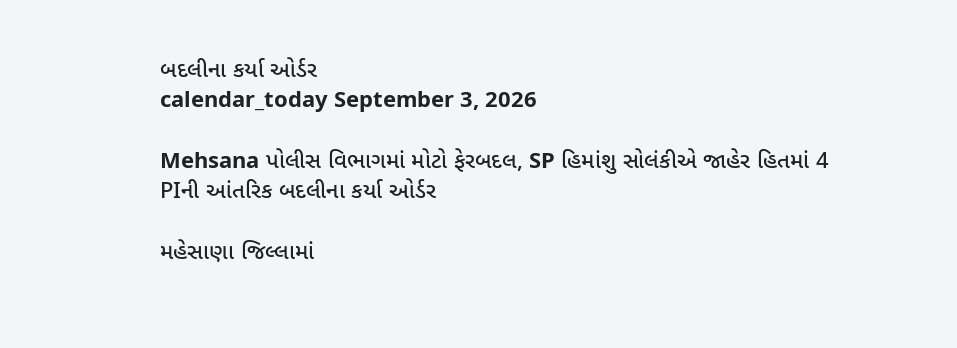બદલીના કર્યા ઓર્ડર
calendar_today September 3, 2026

Mehsana પોલીસ વિભાગમાં મોટો ફેરબદલ, SP હિમાંશુ સોલંકીએ જાહેર હિતમાં 4 PIની આંતરિક બદલીના કર્યા ઓર્ડર

મહેસાણા જિલ્લામાં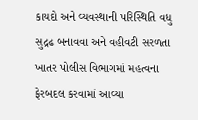કાયદો અને વ્યવસ્થાની પરિસ્થિતિ વધુ સુદ્રઢ બનાવવા અને વહીવટી સરળતા ખાતર પોલીસ વિભાગમાં મહત્વના ફેરબદલ કરવામાં આવ્યા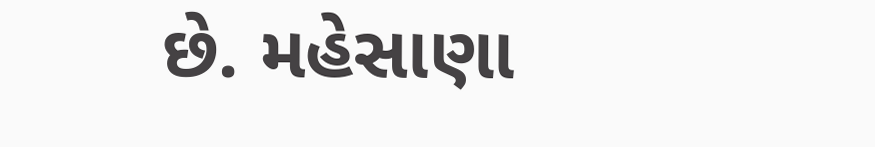છે. મહેસાણા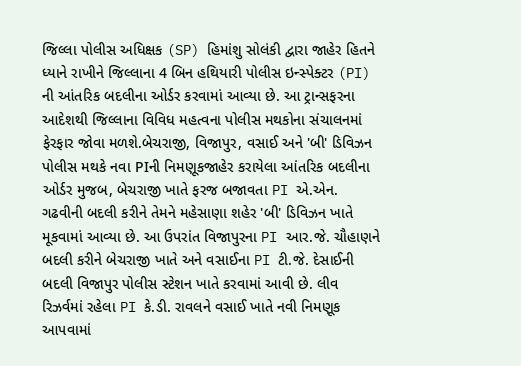જિલ્લા પોલીસ અધિક્ષક (SP) હિમાંશુ સોલંકી દ્વારા જાહેર હિતને ધ્યાને રાખીને જિલ્લાના 4 બિન હથિયારી પોલીસ ઇન્સ્પેક્ટર (PI) ની આંતરિક બદલીના ઓર્ડર કરવામાં આવ્યા છે. આ ટ્રાન્સફરના આદેશથી જિલ્લાના વિવિધ મહત્વના પોલીસ મથકોના સંચાલનમાં ફેરફાર જોવા મળશે.બેચરાજી, વિજાપુર, વસાઈ અને 'બી' ડિવિઝન પોલીસ મથકે નવા PIની નિમણૂકજાહેર કરાયેલા આંતરિક બદલીના ઓર્ડર મુજબ, બેચરાજી ખાતે ફરજ બજાવતા PI એ.એન. ગઢવીની બદલી કરીને તેમને મહેસાણા શહેર 'બી' ડિવિઝન ખાતે મૂકવામાં આવ્યા છે. આ ઉપરાંત વિજાપુરના PI આર.જે. ચૌહાણને બદલી કરીને બેચરાજી ખાતે અને વસાઈના PI ટી.જે. દેસાઈની બદલી વિજાપુર પોલીસ સ્ટેશન ખાતે કરવામાં આવી છે. લીવ રિઝર્વમાં રહેલા PI કે.ડી. રાવલને વસાઈ ખાતે નવી નિમણૂક આપવામાં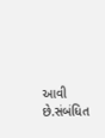આવી છે.સંબંધિત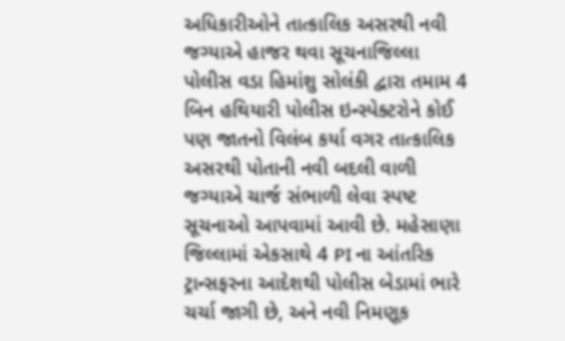અધિકારીઓને તાત્કાલિક અસરથી નવી જગ્યાએ હાજર થવા સૂચનાજિલ્લા પોલીસ વડા હિમાંશુ સોલંકી દ્વારા તમામ 4 બિન હથિયારી પોલીસ ઇન્સ્પેક્ટરોને કોઈ પણ જાતનો વિલંબ કર્યા વગર તાત્કાલિક અસરથી પોતાની નવી બદલી વાળી જગ્યાએ ચાર્જ સંભાળી લેવા સ્પષ્ટ સૂચનાઓ આપવામાં આવી છે. મહેસાણા જિલ્લામાં એકસાથે 4 PI ના આંતરિક ટ્રાન્સફરના આદેશથી પોલીસ બેડામાં ભારે ચર્ચા જાગી છે, અને નવી નિમણૂક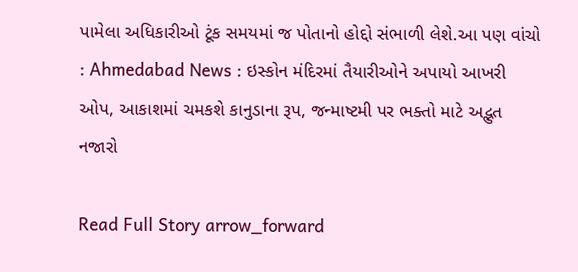પામેલા અધિકારીઓ ટૂંક સમયમાં જ પોતાનો હોદ્દો સંભાળી લેશે.આ પણ વાંચો : Ahmedabad News : ઇસ્કોન મંદિરમાં તૈયારીઓને અપાયો આખરી ઓપ, આકાશમાં ચમકશે કાનુડાના રૂપ, જન્માષ્ટમી પર ભક્તો માટે અદ્ભુત નજારો

Read Full Story arrow_forward